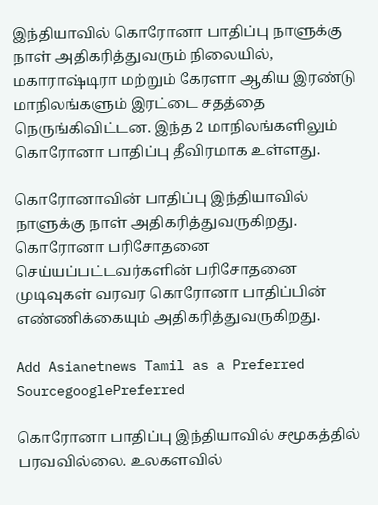இந்தியாவில் கொரோனா பாதிப்பு நாளுக்கு நாள் அதிகரித்துவரும் நிலையில், மகாராஷ்டிரா மற்றும் கேரளா ஆகிய இரண்டு மாநிலங்களும் இரட்டை சதத்தை நெருங்கிவிட்டன. இந்த 2 மாநிலங்களிலும் கொரோனா பாதிப்பு தீவிரமாக உள்ளது.

கொரோனாவின் பாதிப்பு இந்தியாவில் நாளுக்கு நாள் அதிகரித்துவருகிறது. கொரோனா பரிசோதனை செய்யப்பட்டவர்களின் பரிசோதனை முடிவுகள் வரவர கொரோனா பாதிப்பின் எண்ணிக்கையும் அதிகரித்துவருகிறது.

Add Asianetnews Tamil as a Preferred SourcegooglePreferred

கொரோனா பாதிப்பு இந்தியாவில் சமூகத்தில் பரவவில்லை. உலகளவில்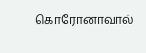கொரோனாவால்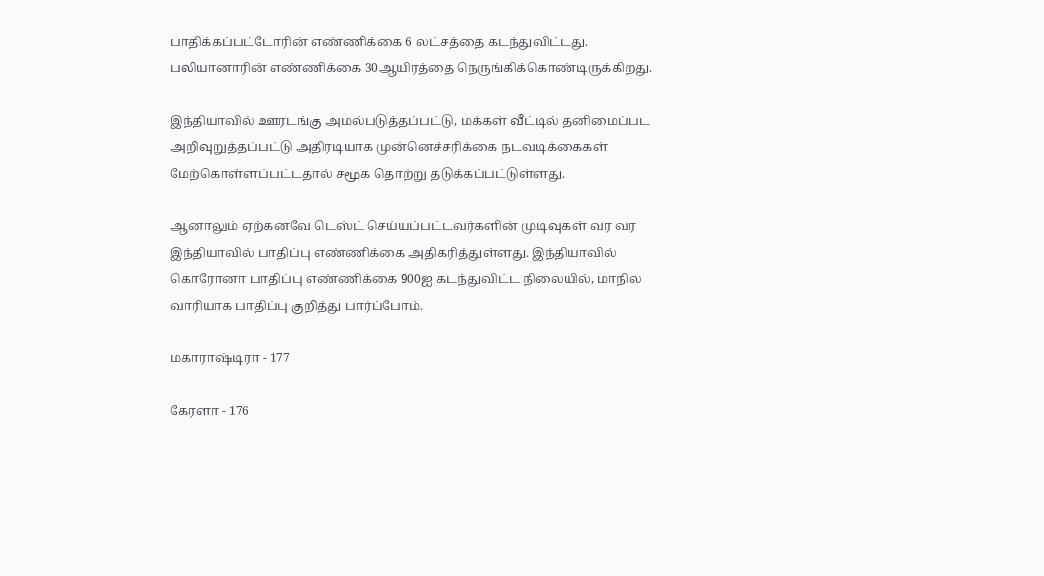பாதிக்கப்பட்டோரின் எண்ணிக்கை 6 லட்சத்தை கடந்துவிட்டது. பலியானாரின் எண்ணிக்கை 30ஆயிரத்தை நெருங்கிக்கொண்டிருக்கிறது.

இந்தியாவில் ஊரடங்கு அமல்படுத்தப்பட்டு, மக்கள் வீட்டில் தனிமைப்பட அறிவுறுத்தப்பட்டு அதிரடியாக முன்னெச்சரிக்கை நடவடிக்கைகள் மேற்கொள்ளப்பட்டதால் சமூக தொற்று தடுக்கப்பட்டுள்ளது.

ஆனாலும் ஏற்கனவே டெஸ்ட் செய்யப்பட்டவர்களின் முடிவுகள் வர வர இந்தியாவில் பாதிப்பு எண்ணிக்கை அதிகரித்துள்ளது. இந்தியாவில் கொரோனா பாதிப்பு எண்ணிக்கை 900ஐ கடந்துவிட்ட நிலையில், மாநில வாரியாக பாதிப்பு குறித்து பார்ப்போம்.

மகாராஷ்டிரா - 177

கேரளா - 176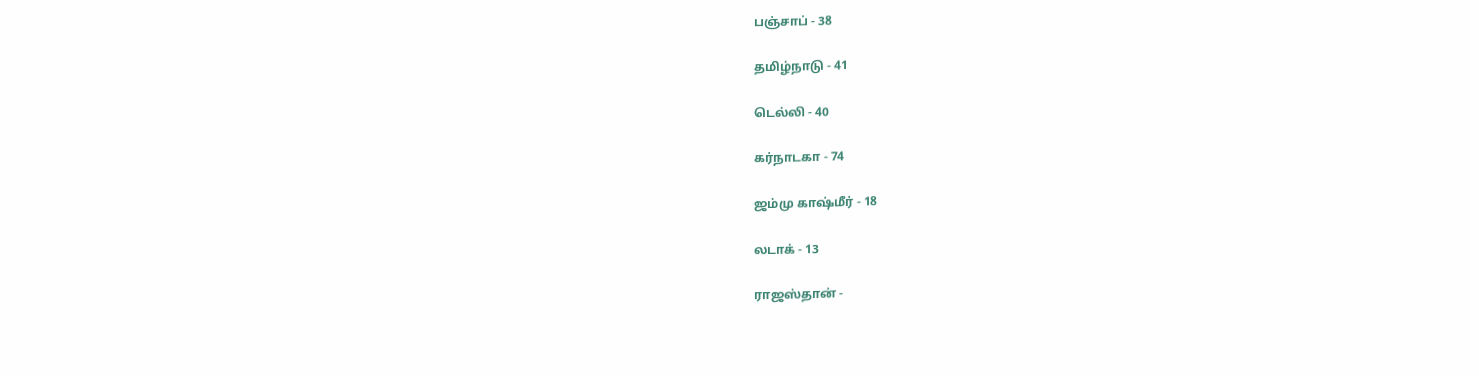பஞ்சாப் - 38

தமிழ்நாடு - 41

டெல்லி - 40

கர்நாடகா - 74

ஜம்மு காஷ்மீர் - 18

லடாக் - 13

ராஜஸ்தான் -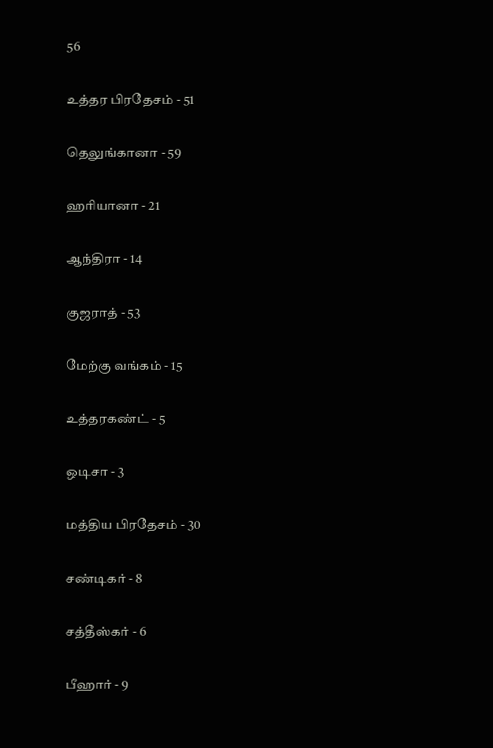56

உத்தர பிரதேசம் - 51

தெலுங்கானா - 59

ஹரியானா - 21

ஆந்திரா - 14

குஜராத் - 53

மேற்கு வங்கம் - 15

உத்தரகண்ட் - 5

ஒடிசா - 3

மத்திய பிரதேசம் - 30

சண்டிகர் - 8

சத்தீஸ்கர் - 6

பீஹார் - 9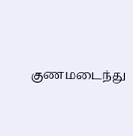குணமடைந்து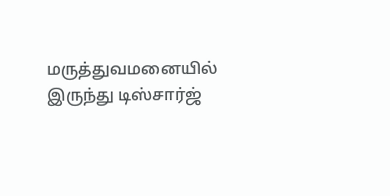மருத்துவமனையில் இருந்து டிஸ்சார்ஜ்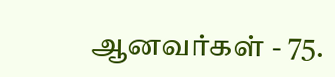ஆனவர்கள் - 75.